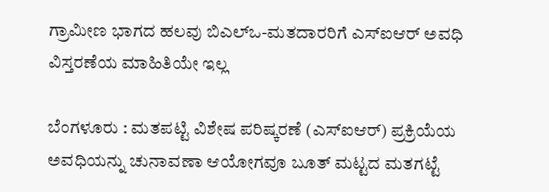ಗ್ರಾಮೀಣ ಭಾಗದ ಹಲವು ಬಿಎಲ್ಒ-ಮತದಾರರಿಗೆ ಎಸ್ಐಆರ್ ಅವಧಿ ವಿಸ್ತರಣೆಯ ಮಾಹಿತಿಯೇ ಇಲ್ಲ

ಬೆಂಗಳೂರು : ಮತಪಟ್ಟಿ ವಿಶೇಷ ಪರಿಷ್ಕರಣೆ (ಎಸ್ಐಆರ್) ಪ್ರಕ್ರಿಯೆಯ ಅವಧಿಯನ್ನು ಚುನಾವಣಾ ಆಯೋಗವೂ ಬೂತ್ ಮಟ್ಟದ ಮತಗಟ್ಟೆ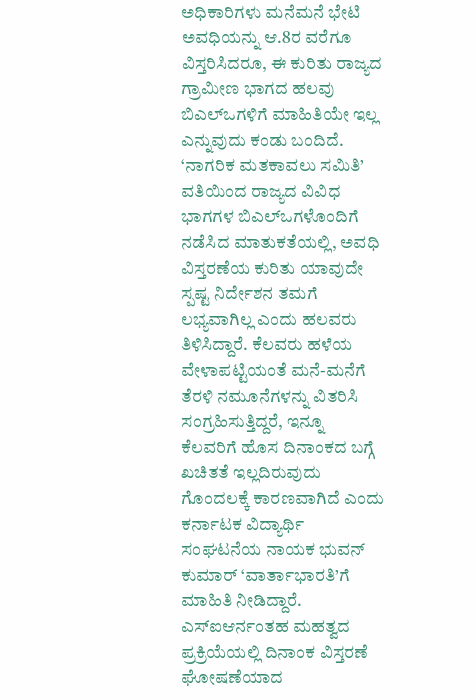ಅಧಿಕಾರಿಗಳು ಮನೆಮನೆ ಭೇಟಿ ಅವಧಿಯನ್ನು ಆ.8ರ ವರೆಗೂ ವಿಸ್ತರಿಸಿದರೂ, ಈ ಕುರಿತು ರಾಜ್ಯದ ಗ್ರಾಮೀಣ ಭಾಗದ ಹಲವು ಬಿಎಲ್ಒಗಳಿಗೆ ಮಾಹಿತಿಯೇ ಇಲ್ಲ ಎನ್ನುವುದು ಕಂಡು ಬಂದಿದೆ.
‘ನಾಗರಿಕ ಮತಕಾವಲು ಸಮಿತಿ’ ವತಿಯಿಂದ ರಾಜ್ಯದ ವಿವಿಧ ಭಾಗಗಳ ಬಿಎಲ್ಒಗಳೊಂದಿಗೆ ನಡೆಸಿದ ಮಾತುಕತೆಯಲ್ಲಿ, ಅವಧಿ ವಿಸ್ತರಣೆಯ ಕುರಿತು ಯಾವುದೇ ಸ್ಪಷ್ಟ ನಿರ್ದೇಶನ ತಮಗೆ ಲಭ್ಯವಾಗಿಲ್ಲ ಎಂದು ಹಲವರು ತಿಳಿಸಿದ್ದಾರೆ. ಕೆಲವರು ಹಳೆಯ ವೇಳಾಪಟ್ಟಿಯಂತೆ ಮನೆ-ಮನೆಗೆ ತೆರಳಿ ನಮೂನೆಗಳನ್ನು ವಿತರಿಸಿ ಸಂಗ್ರಹಿಸುತ್ತಿದ್ದರೆ, ಇನ್ನೂ ಕೆಲವರಿಗೆ ಹೊಸ ದಿನಾಂಕದ ಬಗ್ಗೆ ಖಚಿತತೆ ಇಲ್ಲದಿರುವುದು ಗೊಂದಲಕ್ಕೆ ಕಾರಣವಾಗಿದೆ ಎಂದು ಕರ್ನಾಟಕ ವಿದ್ಯಾರ್ಥಿ ಸಂಘಟನೆಯ ನಾಯಕ ಭುವನ್ ಕುಮಾರ್ ‘ವಾರ್ತಾಭಾರತಿ’ಗೆ ಮಾಹಿತಿ ನೀಡಿದ್ದಾರೆ.
ಎಸ್ಐಆರ್ನಂತಹ ಮಹತ್ವದ ಪ್ರಕ್ರಿಯೆಯಲ್ಲಿ ದಿನಾಂಕ ವಿಸ್ತರಣೆ ಘೋಷಣೆಯಾದ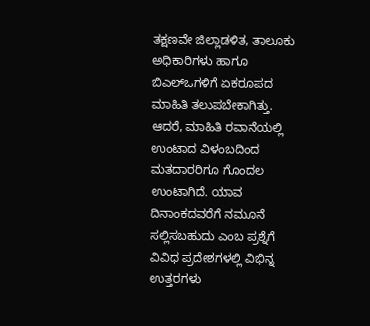ತಕ್ಷಣವೇ ಜಿಲ್ಲಾಡಳಿತ, ತಾಲೂಕು ಅಧಿಕಾರಿಗಳು ಹಾಗೂ ಬಿಎಲ್ಒಗಳಿಗೆ ಏಕರೂಪದ ಮಾಹಿತಿ ತಲುಪಬೇಕಾಗಿತ್ತು. ಆದರೆ, ಮಾಹಿತಿ ರವಾನೆಯಲ್ಲಿ ಉಂಟಾದ ವಿಳಂಬದಿಂದ ಮತದಾರರಿಗೂ ಗೊಂದಲ ಉಂಟಾಗಿದೆ. ಯಾವ ದಿನಾಂಕದವರೆಗೆ ನಮೂನೆ ಸಲ್ಲಿಸಬಹುದು ಎಂಬ ಪ್ರಶ್ನೆಗೆ ವಿವಿಧ ಪ್ರದೇಶಗಳಲ್ಲಿ ವಿಭಿನ್ನ ಉತ್ತರಗಳು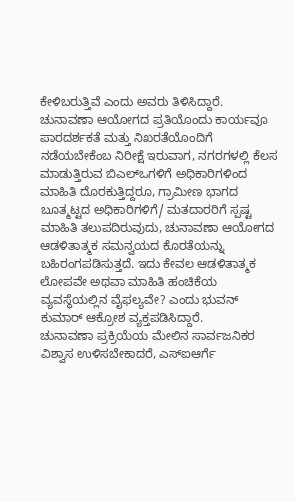ಕೇಳಿಬರುತ್ತಿವೆ ಎಂದು ಅವರು ತಿಳಿಸಿದ್ದಾರೆ.
ಚುನಾವಣಾ ಆಯೋಗದ ಪ್ರತಿಯೊಂದು ಕಾರ್ಯವೂ ಪಾರದರ್ಶಕತೆ ಮತ್ತು ನಿಖರತೆಯೊಂದಿಗೆ ನಡೆಯಬೇಕೆಂಬ ನಿರೀಕ್ಷೆ ಇರುವಾಗ, ನಗರಗಳಲ್ಲಿ ಕೆಲಸ ಮಾಡುತ್ತಿರುವ ಬಿಎಲ್ಒಗಳಿಗೆ ಅಧಿಕಾರಿಗಳಿಂದ ಮಾಹಿತಿ ದೊರಕುತ್ತಿದ್ದರೂ, ಗ್ರಾಮೀಣ ಭಾಗದ ಬೂತ್ಮಟ್ಟದ ಅಧಿಕಾರಿಗಳಿಗೆ/ ಮತದಾರರಿಗೆ ಸ್ಪಷ್ಟ ಮಾಹಿತಿ ತಲುಪದಿರುವುದು, ಚುನಾವಣಾ ಆಯೋಗದ ಆಡಳಿತಾತ್ಮಕ ಸಮನ್ವಯದ ಕೊರತೆಯನ್ನು ಬಹಿರಂಗಪಡಿಸುತ್ತದೆ. ಇದು ಕೇವಲ ಆಡಳಿತಾತ್ಮಕ ಲೋಪವೇ ಅಥವಾ ಮಾಹಿತಿ ಹಂಚಿಕೆಯ ವ್ಯವಸ್ಥೆಯಲ್ಲಿನ ವೈಫಲ್ಯವೇ? ಎಂದು ಭುವನ್ ಕುಮಾರ್ ಆಕ್ರೋಶ ವ್ಯಕ್ತಪಡಿಸಿದ್ದಾರೆ.
ಚುನಾವಣಾ ಪ್ರಕ್ರಿಯೆಯ ಮೇಲಿನ ಸಾರ್ವಜನಿಕರ ವಿಶ್ವಾಸ ಉಳಿಸಬೇಕಾದರೆ, ಎಸ್ಐಆರ್ಗೆ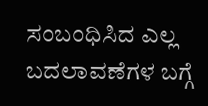ಸಂಬಂಧಿಸಿದ ಎಲ್ಲ ಬದಲಾವಣೆಗಳ ಬಗ್ಗೆ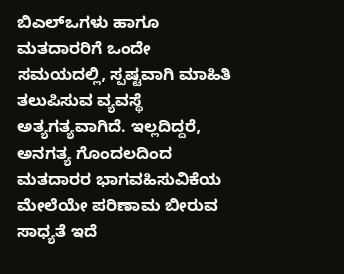ಬಿಎಲ್ಒಗಳು ಹಾಗೂ ಮತದಾರರಿಗೆ ಒಂದೇ ಸಮಯದಲ್ಲಿ, ಸ್ಪಷ್ಟವಾಗಿ ಮಾಹಿತಿ ತಲುಪಿಸುವ ವ್ಯವಸ್ಥೆ ಅತ್ಯಗತ್ಯವಾಗಿದೆ. ಇಲ್ಲದಿದ್ದರೆ, ಅನಗತ್ಯ ಗೊಂದಲದಿಂದ ಮತದಾರರ ಭಾಗವಹಿಸುವಿಕೆಯ ಮೇಲೆಯೇ ಪರಿಣಾಮ ಬೀರುವ ಸಾಧ್ಯತೆ ಇದೆ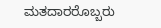ಮತದಾರರೊಬ್ಬರು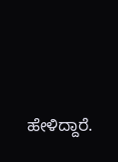ಹೇಳಿದ್ದಾರೆ.